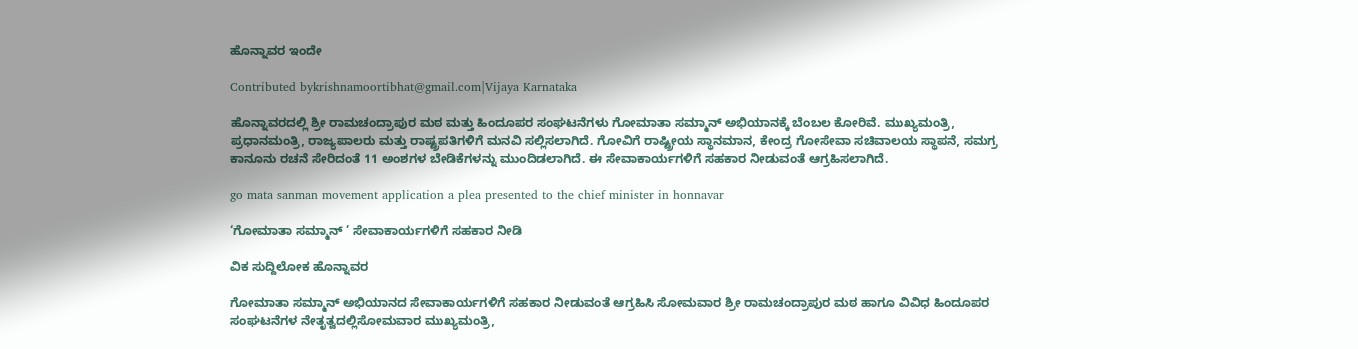ಹೊನ್ನಾವರ ಇಂದೇ

Contributed bykrishnamoortibhat@gmail.com|Vijaya Karnataka

ಹೊನ್ನಾವರದಲ್ಲಿ ಶ್ರೀ ರಾಮಚಂದ್ರಾಪುರ ಮಠ ಮತ್ತು ಹಿಂದೂಪರ ಸಂಘಟನೆಗಳು ಗೋಮಾತಾ ಸಮ್ಮಾನ್‌ ಅಭಿಯಾನಕ್ಕೆ ಬೆಂಬಲ ಕೋರಿವೆ. ಮುಖ್ಯಮಂತ್ರಿ, ಪ್ರಧಾನಮಂತ್ರಿ, ರಾಜ್ಯಪಾಲರು ಮತ್ತು ರಾಷ್ಟ್ರಪತಿಗಳಿಗೆ ಮನವಿ ಸಲ್ಲಿಸಲಾಗಿದೆ. ಗೋವಿಗೆ ರಾಷ್ಟ್ರೀಯ ಸ್ಥಾನಮಾನ, ಕೇಂದ್ರ ಗೋಸೇವಾ ಸಚಿವಾಲಯ ಸ್ಥಾಪನೆ, ಸಮಗ್ರ ಕಾನೂನು ರಚನೆ ಸೇರಿದಂತೆ 11 ಅಂಶಗಳ ಬೇಡಿಕೆಗಳನ್ನು ಮುಂದಿಡಲಾಗಿದೆ. ಈ ಸೇವಾಕಾರ್ಯಗಳಿಗೆ ಸಹಕಾರ ನೀಡುವಂತೆ ಆಗ್ರಹಿಸಲಾಗಿದೆ.

go mata sanman movement application a plea presented to the chief minister in honnavar

‘ಗೋಮಾತಾ ಸಮ್ಮಾನ್ ’ ಸೇವಾಕಾರ್ಯಗಳಿಗೆ ಸಹಕಾರ ನೀಡಿ

ವಿಕ ಸುದ್ದಿಲೋಕ ಹೊನ್ನಾವರ

ಗೋಮಾತಾ ಸಮ್ಮಾನ್ ಅಭಿಯಾನದ ಸೇವಾಕಾರ್ಯಗಳಿಗೆ ಸಹಕಾರ ನೀಡುವಂತೆ ಆಗ್ರಹಿಸಿ ಸೋಮವಾರ ಶ್ರೀ ರಾಮಚಂದ್ರಾಪುರ ಮಠ ಹಾಗೂ ವಿವಿಧ ಹಿಂದೂಪರ ಸಂಘಟನೆಗಳ ನೇತೃತ್ವದಲ್ಲಿಸೋಮವಾರ ಮುಖ್ಯಮಂತ್ರಿ,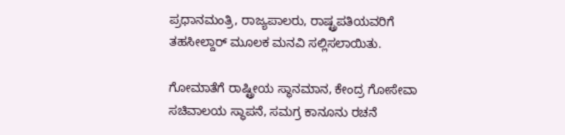ಪ್ರಧಾನಮಂತ್ರಿ, ರಾಜ್ಯಪಾಲರು, ರಾಷ್ಟ್ರಪತಿಯವರಿಗೆ ತಹಸೀಲ್ದಾರ್ ಮೂಲಕ ಮನವಿ ಸಲ್ಲಿಸಲಾಯಿತು.

ಗೋಮಾತೆಗೆ ರಾಷ್ಟ್ರೀಯ ಸ್ಥಾನಮಾನ, ಕೇಂದ್ರ ಗೋಸೇವಾ ಸಚಿವಾಲಯ ಸ್ಥಾಪನೆ, ಸಮಗ್ರ ಕಾನೂನು ರಚನೆ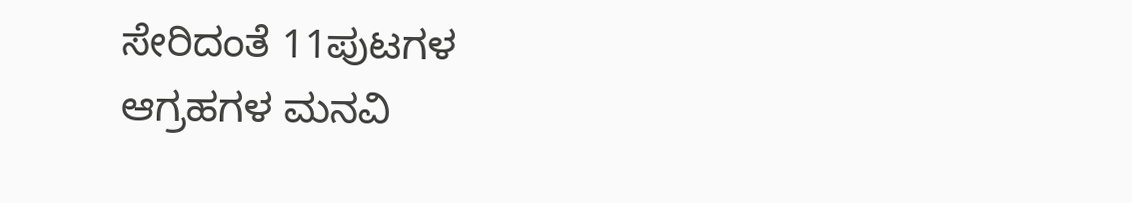ಸೇರಿದಂತೆ 11ಪುಟಗಳ ಆಗ್ರಹಗಳ ಮನವಿ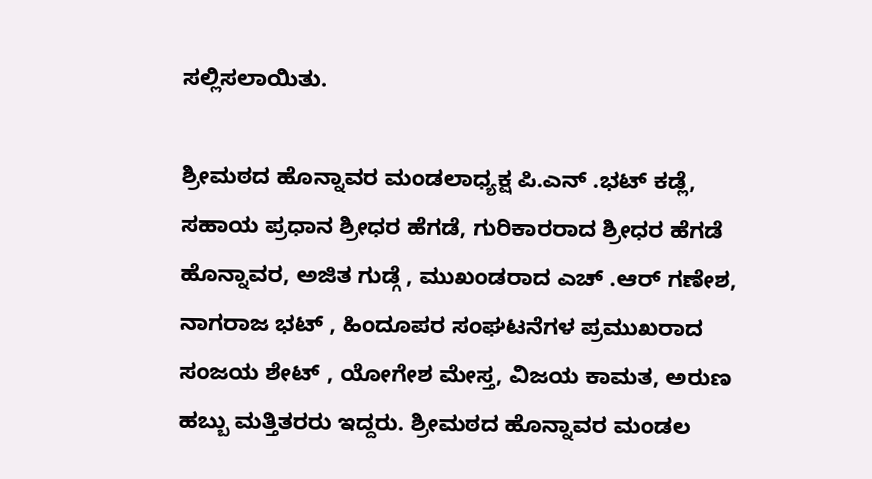ಸಲ್ಲಿಸಲಾಯಿತು.

ಶ್ರೀಮಠದ ಹೊನ್ನಾವರ ಮಂಡಲಾಧ್ಯಕ್ಷ ಪಿ.ಎನ್ .ಭಟ್ ಕಡ್ಲೆ, ಸಹಾಯ ಪ್ರಧಾನ ಶ್ರೀಧರ ಹೆಗಡೆ, ಗುರಿಕಾರರಾದ ಶ್ರೀಧರ ಹೆಗಡೆ ಹೊನ್ನಾವರ, ಅಜಿತ ಗುಡ್ಗೆ , ಮುಖಂಡರಾದ ಎಚ್ .ಆರ್ ಗಣೇಶ, ನಾಗರಾಜ ಭಟ್ , ಹಿಂದೂಪರ ಸಂಘಟನೆಗಳ ಪ್ರಮುಖರಾದ ಸಂಜಯ ಶೇಟ್ , ಯೋಗೇಶ ಮೇಸ್ತ, ವಿಜಯ ಕಾಮತ, ಅರುಣ ಹಬ್ಬು ಮತ್ತಿತರರು ಇದ್ದರು. ಶ್ರೀಮಠದ ಹೊನ್ನಾವರ ಮಂಡಲ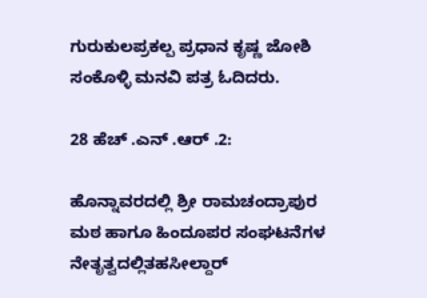ಗುರುಕುಲಪ್ರಕಲ್ಪ ಪ್ರಧಾನ ಕೃಷ್ಣ ಜೋಶಿ ಸಂಕೊಳ್ಳಿ ಮನವಿ ಪತ್ರ ಓದಿದರು.

28 ಹೆಚ್ .ಎನ್ .ಆರ್ .2:

ಹೊನ್ನಾವರದಲ್ಲಿ ಶ್ರೀ ರಾಮಚಂದ್ರಾಪುರ ಮಠ ಹಾಗೂ ಹಿಂದೂಪರ ಸಂಘಟನೆಗಳ ನೇತೃತ್ವದಲ್ಲಿತಹಸೀಲ್ದಾರ್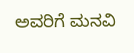ಅವರಿಗೆ ಮನವಿ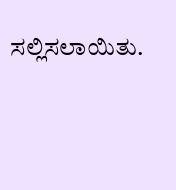ಸಲ್ಲಿಸಲಾಯಿತು.